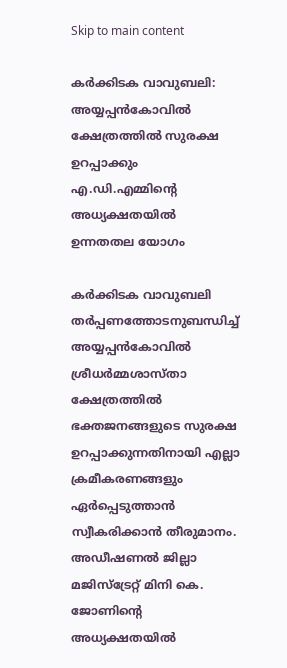Skip to main content

കര്‍ക്കിടക വാവുബലി: അയ്യപ്പന്‍കോവില്‍ ക്ഷേത്രത്തില്‍ സുരക്ഷ ഉറപ്പാക്കും എ.ഡി.എമ്മിന്റെ അധ്യക്ഷതയില്‍ ഉന്നതതല യോഗം

കര്‍ക്കിടക വാവുബലി തര്‍പ്പണത്തോടനുബന്ധിച്ച് അയ്യപ്പന്‍കോവില്‍ ശ്രീധര്‍മ്മശാസ്താ ക്ഷേത്രത്തില്‍ ഭക്തജനങ്ങളുടെ സുരക്ഷ ഉറപ്പാക്കുന്നതിനായി എല്ലാ ക്രമീകരണങ്ങളും ഏര്‍പ്പെടുത്താന്‍  സ്വീകരിക്കാന്‍ തീരുമാനം. അഡീഷണല്‍ ജില്ലാ മജിസ്ട്രേറ്റ് മിനി കെ. ജോണിന്റെ അധ്യക്ഷതയില്‍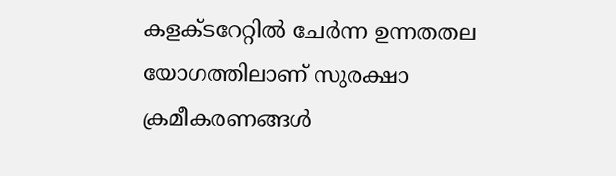കളക്ടറേറ്റില്‍ ചേര്‍ന്ന ഉന്നതതല യോഗത്തിലാണ് സുരക്ഷാ ക്രമീകരണങ്ങള്‍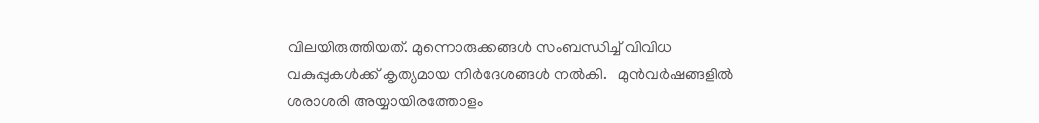വിലയിരുത്തിയത്. മുന്നൊരുക്കങ്ങള്‍ സംബന്ധിച്ച് വിവിധ വകുപ്പുകള്‍ക്ക് കൃത്യമായ നിര്‍ദേശങ്ങള്‍ നല്‍കി.   മുന്‍വര്‍ഷങ്ങളില്‍ ശരാശരി അയ്യായിരത്തോളം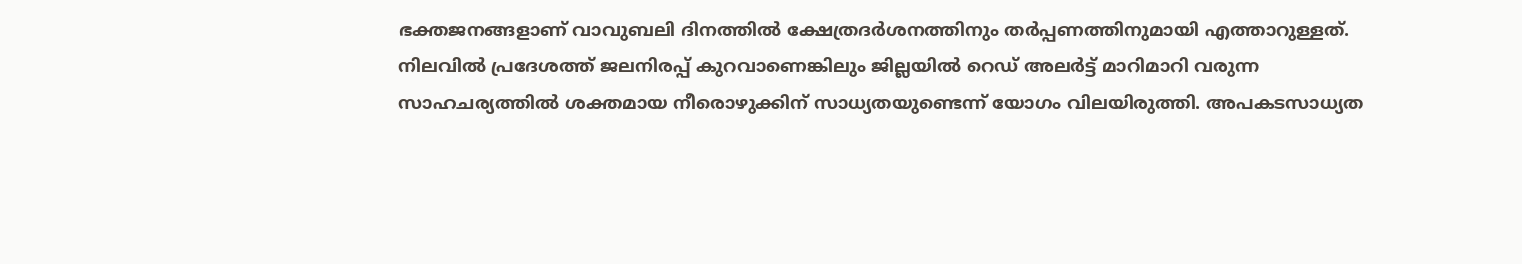ഭക്തജനങ്ങളാണ് വാവുബലി ദിനത്തില്‍ ക്ഷേത്രദര്‍ശനത്തിനും തര്‍പ്പണത്തിനുമായി എത്താറുള്ളത്. നിലവില്‍ പ്രദേശത്ത് ജലനിരപ്പ് കുറവാണെങ്കിലും ജില്ലയില്‍ റെഡ് അലര്‍ട്ട് മാറിമാറി വരുന്ന സാഹചര്യത്തില്‍ ശക്തമായ നീരൊഴുക്കിന് സാധ്യതയുണ്ടെന്ന് യോഗം വിലയിരുത്തി. അപകടസാധ്യത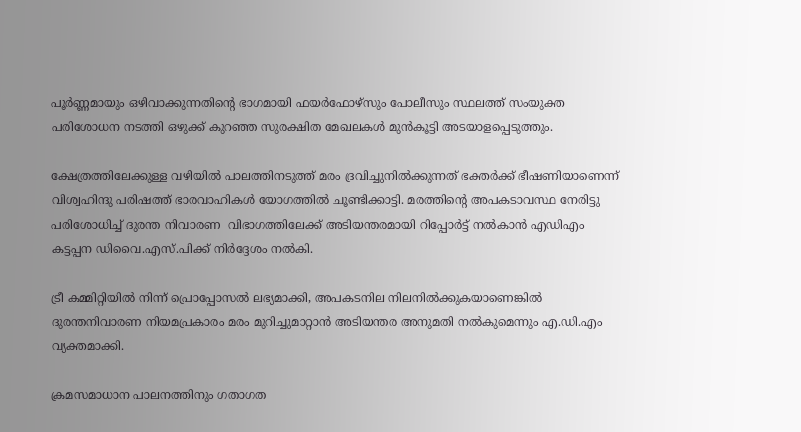പൂര്‍ണ്ണമായും ഒഴിവാക്കുന്നതിന്റെ ഭാഗമായി ഫയര്‍ഫോഴ്സും പോലീസും സ്ഥലത്ത് സംയുക്ത പരിശോധന നടത്തി ഒഴുക്ക് കുറഞ്ഞ സുരക്ഷിത മേഖലകള്‍ മുന്‍കൂട്ടി അടയാളപ്പെടുത്തും.

ക്ഷേത്രത്തിലേക്കുള്ള വഴിയില്‍ പാലത്തിനടുത്ത് മരം ദ്രവിച്ചുനില്‍ക്കുന്നത് ഭക്തര്‍ക്ക് ഭീഷണിയാണെന്ന് വിശ്വഹിന്ദു പരിഷത്ത് ഭാരവാഹികള്‍ യോഗത്തില്‍ ചൂണ്ടിക്കാട്ടി. മരത്തിന്റെ അപകടാവസ്ഥ നേരിട്ടു പരിശോധിച്ച് ദുരന്ത നിവാരണ  വിഭാഗത്തിലേക്ക് അടിയന്തരമായി റിപ്പോര്‍ട്ട് നല്‍കാന്‍ എഡിഎം കട്ടപ്പന ഡിവൈ.എസ്.പിക്ക് നിര്‍ദ്ദേശം നല്‍കി.

ട്രീ കമ്മിറ്റിയില്‍ നിന്ന് പ്രൊപ്പോസല്‍ ലഭ്യമാക്കി, അപകടനില നിലനില്‍ക്കുകയാണെങ്കില്‍ ദുരന്തനിവാരണ നിയമപ്രകാരം മരം മുറിച്ചുമാറ്റാന്‍ അടിയന്തര അനുമതി നല്‍കുമെന്നും എ.ഡി.എം വ്യക്തമാക്കി.

ക്രമസമാധാന പാലനത്തിനും ഗതാഗത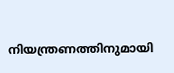നിയന്ത്രണത്തിനുമായി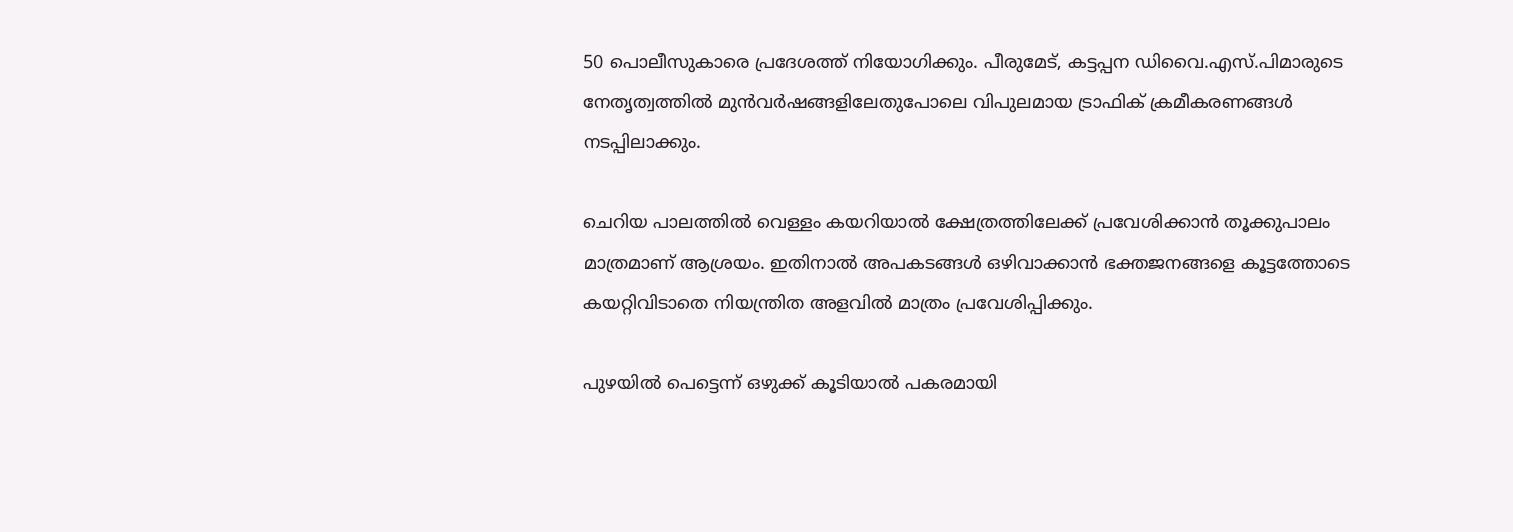50 പൊലീസുകാരെ പ്രദേശത്ത് നിയോഗിക്കും. പീരുമേട്, കട്ടപ്പന ഡിവൈ.എസ്.പിമാരുടെ നേതൃത്വത്തില്‍ മുന്‍വര്‍ഷങ്ങളിലേതുപോലെ വിപുലമായ ട്രാഫിക് ക്രമീകരണങ്ങള്‍ നടപ്പിലാക്കും.

ചെറിയ പാലത്തില്‍ വെള്ളം കയറിയാല്‍ ക്ഷേത്രത്തിലേക്ക് പ്രവേശിക്കാന്‍ തൂക്കുപാലം മാത്രമാണ് ആശ്രയം. ഇതിനാല്‍ അപകടങ്ങള്‍ ഒഴിവാക്കാന്‍ ഭക്തജനങ്ങളെ കൂട്ടത്തോടെ കയറ്റിവിടാതെ നിയന്ത്രിത അളവില്‍ മാത്രം പ്രവേശിപ്പിക്കും.

പുഴയില്‍ പെട്ടെന്ന് ഒഴുക്ക് കൂടിയാല്‍ പകരമായി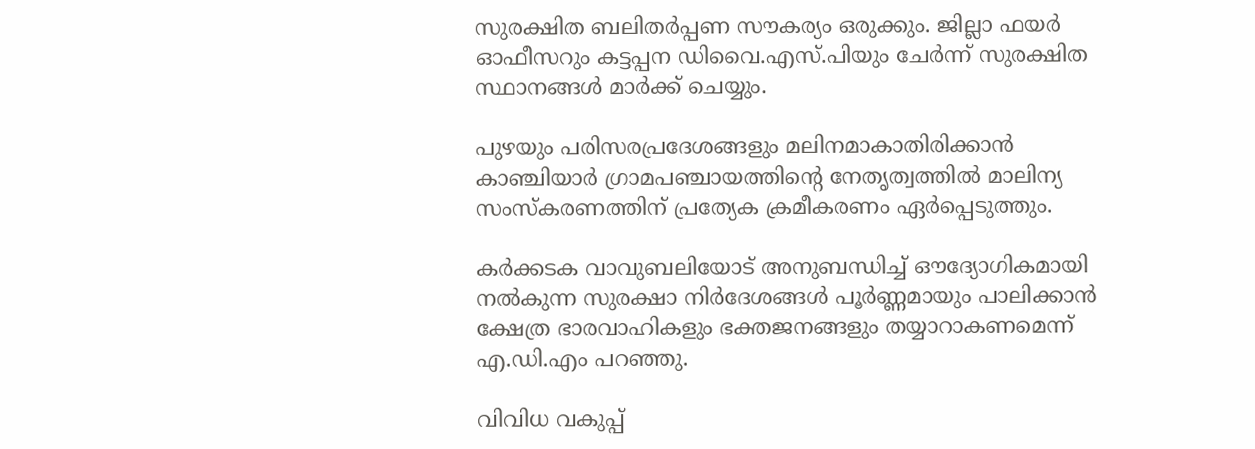സുരക്ഷിത ബലിതര്‍പ്പണ സൗകര്യം ഒരുക്കും. ജില്ലാ ഫയര്‍ ഓഫീസറും കട്ടപ്പന ഡിവൈ.എസ്.പിയും ചേര്‍ന്ന് സുരക്ഷിത സ്ഥാനങ്ങള്‍ മാര്‍ക്ക് ചെയ്യും.

പുഴയും പരിസരപ്രദേശങ്ങളും മലിനമാകാതിരിക്കാന്‍ കാഞ്ചിയാര്‍ ഗ്രാമപഞ്ചായത്തിന്റെ നേതൃത്വത്തില്‍ മാലിന്യ സംസ്‌കരണത്തിന് പ്രത്യേക ക്രമീകരണം ഏര്‍പ്പെടുത്തും.

കര്‍ക്കടക വാവുബലിയോട് അനുബന്ധിച്ച് ഔദ്യോഗികമായി നല്‍കുന്ന സുരക്ഷാ നിര്‍ദേശങ്ങള്‍ പൂര്‍ണ്ണമായും പാലിക്കാന്‍ ക്ഷേത്ര ഭാരവാഹികളും ഭക്തജനങ്ങളും തയ്യാറാകണമെന്ന് എ.ഡി.എം പറഞ്ഞു.

വിവിധ വകുപ്പ്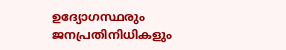ഉദ്യോഗസ്ഥരും ജനപ്രതിനിധികളും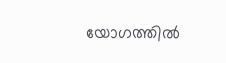യോഗത്തില്‍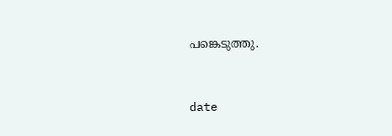പങ്കെടുത്തു.


date